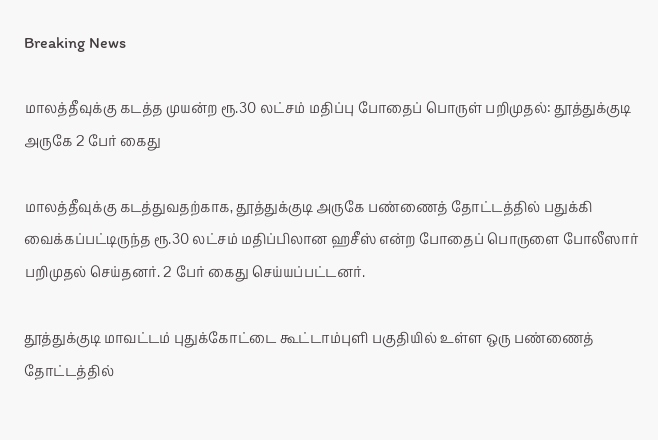Breaking News

மாலத்தீவுக்கு கடத்த முயன்ற ரூ.30 லட்சம் மதிப்பு போதைப் பொருள் பறிமுதல்: தூத்துக்குடி அருகே 2 பேர் கைது

மாலத்தீவுக்கு கடத்துவதற்காக, தூத்துக்குடி அருகே பண்ணைத் தோட்டத்தில் பதுக்கி வைக்கப்பட்டிருந்த ரூ.30 லட்சம் மதிப்பிலான ஹசீஸ் என்ற போதைப் பொருளை போலீஸார் பறிமுதல் செய்தனர். 2 பேர் கைது செய்யப்பட்டனர்.

தூத்துக்குடி மாவட்டம் புதுக்கோட்டை கூட்டாம்புளி பகுதியில் உள்ள ஒரு பண்ணைத் தோட்டத்தில்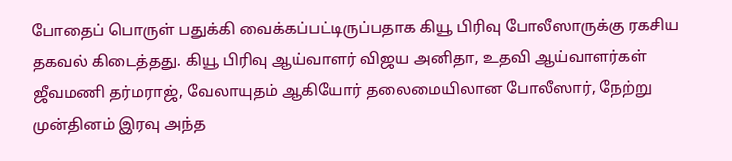போதைப் பொருள் பதுக்கி வைக்கப்பட்டிருப்பதாக கியூ பிரிவு போலீஸாருக்கு ரகசிய தகவல் கிடைத்தது. கியூ பிரிவு ஆய்வாளர் விஜய அனிதா, உதவி ஆய்வாளர்கள் ஜீவமணி தர்மராஜ், வேலாயுதம் ஆகியோர் தலைமையிலான போலீஸார், நேற்று முன்தினம் இரவு அந்த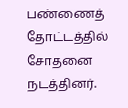பண்ணைத் தோட்டத்தில் சோதனை நடத்தினர்.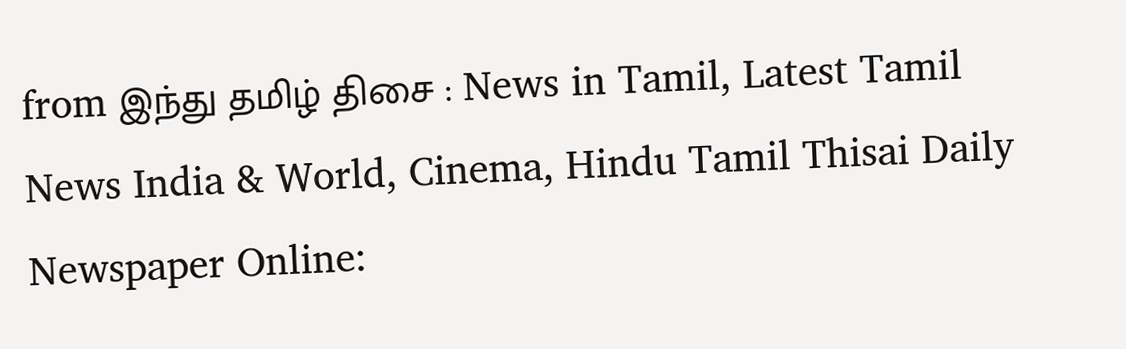from இந்து தமிழ் திசை : News in Tamil, Latest Tamil News India & World, Cinema, Hindu Tamil Thisai Daily Newspaper Online: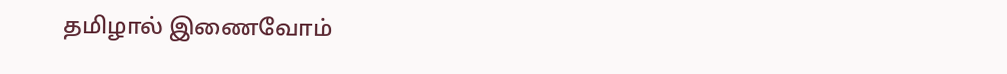தமிழால் இணைவோம்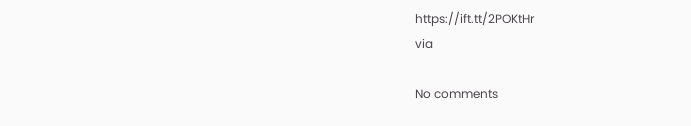https://ift.tt/2POKtHr
via

No comments